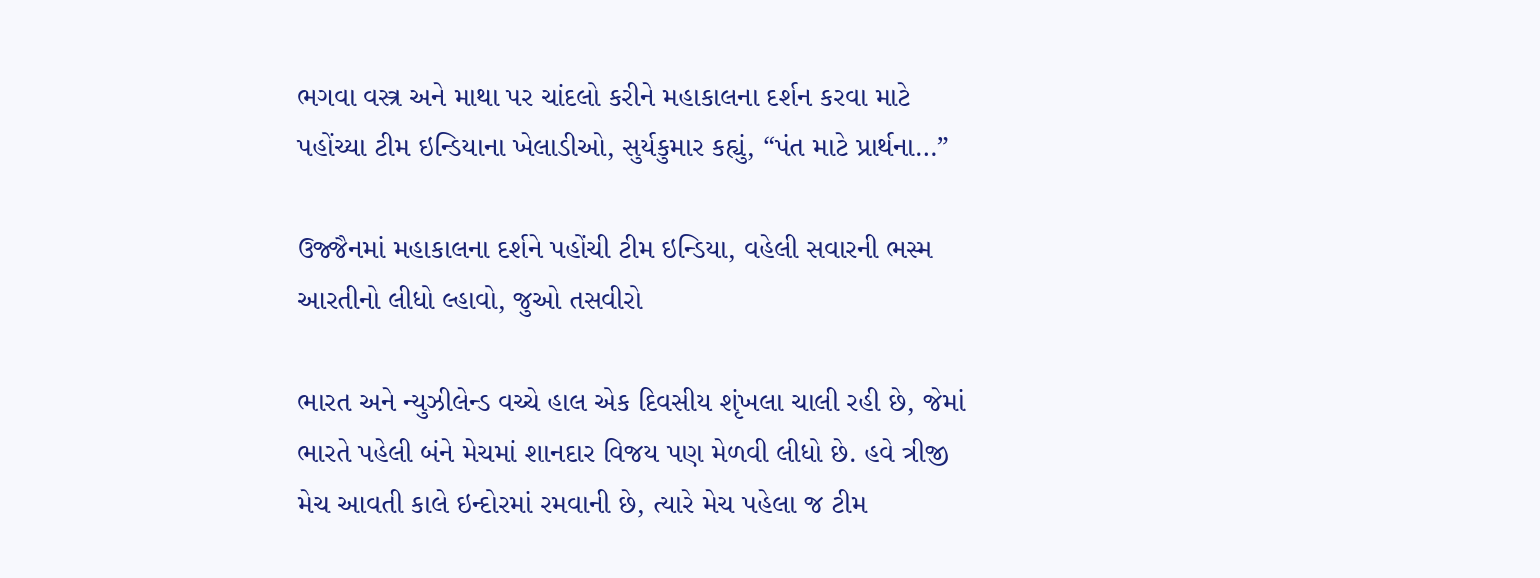ભગવા વસ્ત્ર અને માથા પર ચાંદલો કરીને મહાકાલના દર્શન કરવા માટે પહોંચ્યા ટીમ ઇન્ડિયાના ખેલાડીઓ, સુર્યકુમાર કહ્યું, “પંત માટે પ્રાર્થના…”

ઉજ્જૈનમાં મહાકાલના દર્શને પહોંચી ટીમ ઇન્ડિયા, વહેલી સવારની ભસ્મ આરતીનો લીધો લ્હાવો, જુઓ તસવીરો

ભારત અને ન્યુઝીલેન્ડ વચ્ચે હાલ એક દિવસીય શૃંખલા ચાલી રહી છે, જેમાં ભારતે પહેલી બંને મેચમાં શાનદાર વિજય પણ મેળવી લીધો છે. હવે ત્રીજી મેચ આવતી કાલે ઇન્દોરમાં રમવાની છે, ત્યારે મેચ પહેલા જ ટીમ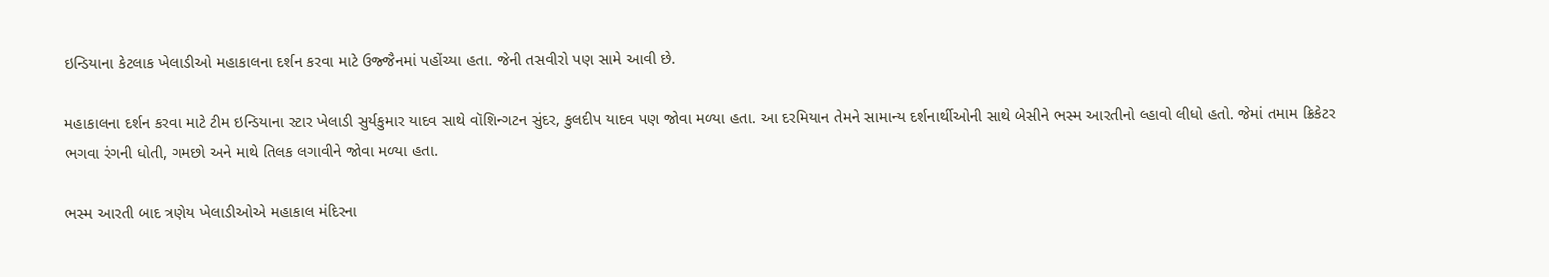ઇન્ડિયાના કેટલાક ખેલાડીઓ મહાકાલના દર્શન કરવા માટે ઉજ્જૈનમાં પહોંચ્યા હતા. જેની તસવીરો પણ સામે આવી છે.

મહાકાલના દર્શન કરવા માટે ટીમ ઇન્ડિયાના સ્ટાર ખેલાડી સુર્યકુમાર યાદવ સાથે વૉશિન્ગટન સુંદર, કુલદીપ યાદવ પણ જોવા મળ્યા હતા. આ દરમિયાન તેમને સામાન્ય દર્શનાર્થીઓની સાથે બેસીને ભસ્મ આરતીનો લ્હાવો લીધો હતો. જેમાં તમામ ક્રિકેટર ભગવા રંગની ધોતી, ગમછો અને માથે તિલક લગાવીને જોવા મળ્યા હતા.

ભસ્મ આરતી બાદ ત્રણેય ખેલાડીઓએ મહાકાલ મંદિરના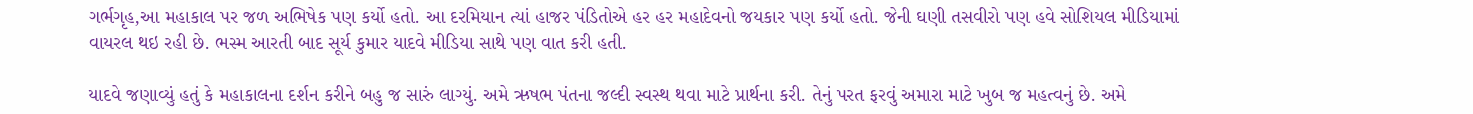ગર્ભગૃહ,આ મહાકાલ પર જળ અભિષેક પણ કર્યો હતો. આ દરમિયાન ત્યાં હાજર પંડિતોએ હર હર મહાદેવનો જયકાર પણ કર્યો હતો. જેની ઘણી તસવીરો પણ હવે સોશિયલ મીડિયામાં વાયરલ થઇ રહી છે. ભસ્મ આરતી બાદ સૂર્ય કુમાર યાદવે મીડિયા સાથે પણ વાત કરી હતી.

યાદવે જણાવ્યું હતું કે મહાકાલના દર્શન કરીને બહુ જ સારું લાગ્યું. અમે ઋષભ પંતના જલ્દી સ્વસ્થ થવા માટે પ્રાર્થના કરી. તેનું પરત ફરવું અમારા માટે ખુબ જ મહત્વનું છે. અમે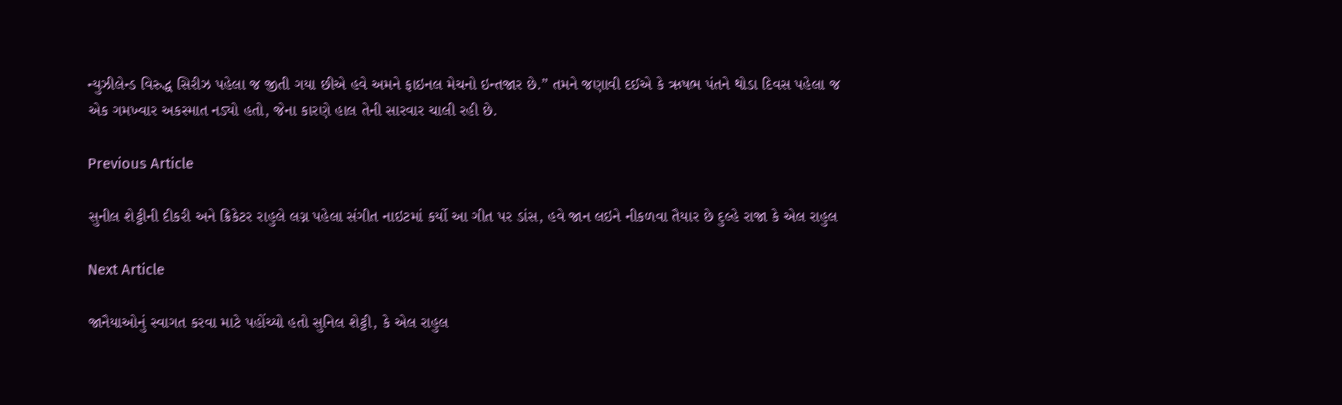ન્યુઝીલેન્ડ વિરુદ્ધ સિરીઝ પહેલા જ જીતી ગયા છીએ હવે અમને ફાઇનલ મેચનો ઇન્તજાર છે.” તમને જણાવી દઈએ કે ઋષભ પંતને થોડા દિવસ પહેલા જ એક ગમખ્વાર અકસ્માત નડ્યો હતો, જેના કારણે હાલ તેની સારવાર ચાલી રહી છે.

Previous Article

સુનીલ શેટ્ટીની દીકરી અને ક્રિકેટર રાહુલે લગ્ન પહેલા સંગીત નાઇટમાં કર્યો આ ગીત પર ડાંસ, હવે જાન લઇને નીકળવા તૈયાર છે દુલ્હે રાજા કે એલ રાહુલ

Next Article

જાનૈયાઓનું સ્વાગત કરવા માટે પહોંચ્યો હતો સુનિલ શેટ્ટી, કે એલ રાહુલ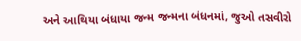અને આથિયા બંધાયા જન્મ જન્મના બંધનમાં, જુઓ તસવીરો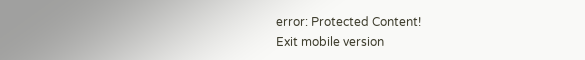error: Protected Content!
Exit mobile version